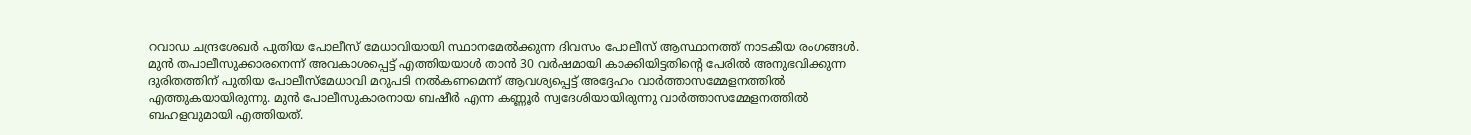റവാഡ ചന്ദ്രശേഖർ പുതിയ പോലീസ് മേധാവിയായി സ്ഥാനമേൽക്കുന്ന ദിവസം പോലീസ് ആസ്ഥാനത്ത് നാടകീയ രംഗങ്ങൾ. മുൻ തപാലീസുക്കാരനെന്ന് അവകാശപ്പെട്ട് എത്തിയയാൾ താൻ 30 വർഷമായി കാക്കിയിട്ടതിൻ്റെ പേരിൽ അനുഭവിക്കുന്ന ദുരിതത്തിന് പുതിയ പോലീസ്മേധാവി മറുപടി നൽകണമെന്ന് ആവശ്യപ്പെട്ട് അദ്ദേഹം വാർത്താസമ്മേളനത്തിൽ എത്തുകയായിരുന്നു. മുൻ പോലീസുകാരനായ ബഷീർ എന്ന കണ്ണൂർ സ്വദേശിയായിരുന്നു വാർത്താസമ്മേളനത്തിൽ ബഹളവുമായി എത്തിയത്.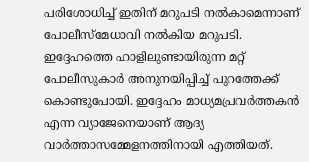പരിശോധിച്ച് ഇതിന് മറുപടി നൽകാമെന്നാണ് പോലീസ്മേധാവി നൽകിയ മറുപടി. ഇദ്ദേഹത്തെ ഹാളിലുണ്ടായിരുന്ന മറ്റ് പോലീസുകാർ അനുനയിപ്പിച്ച് പുറത്തേക്ക് കൊണ്ടുപോയി. ഇദ്ദേഹം മാധ്യമപ്രവർത്തകൻ എന്ന വ്യാജേനെയാണ് ആദ്യ വാർത്താസമ്മേളനത്തിനായി എത്തിയത്.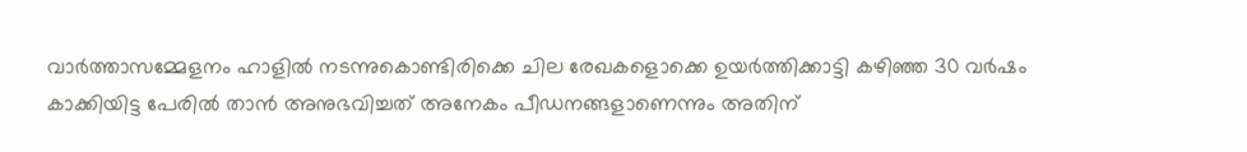വാർത്താസമ്മേളനം ഹാളിൽ നടന്നുകൊണ്ടിരിക്കെ ചില രേഖകളൊക്കെ ഉയർത്തിക്കാട്ടി കഴിഞ്ഞ 30 വർഷം കാക്കിയിട്ട പേരിൽ താൻ അനുഭവിച്ചത് അനേകം പീഡനങ്ങളാണെന്നും അതിന്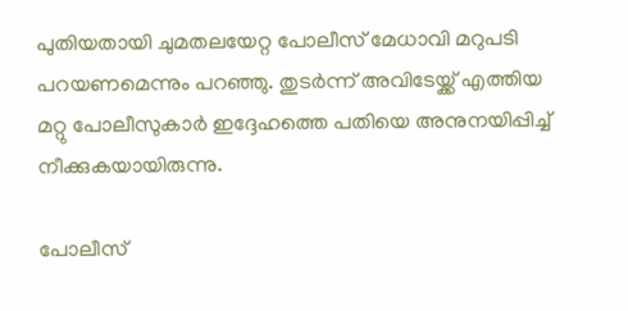പുതിയതായി ചുമതലയേറ്റ പോലീസ് മേധാവി മറുപടി പറയണമെന്നും പറഞ്ഞു. തുടർന്ന് അവിടേയ്ക്ക് എത്തിയ മറ്റു പോലീസുകാർ ഇദ്ദേഹത്തെ പതിയെ അനുനയിപ്പിച്ച് നീക്കുകയായിരുന്നു.

പോലീസ്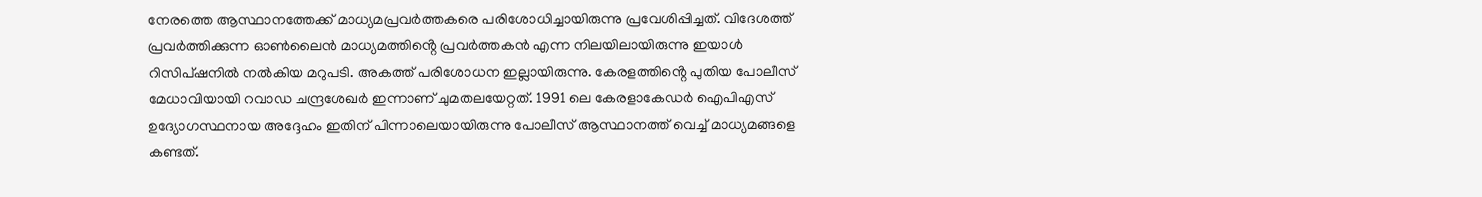നേരത്തെ ആസ്ഥാനത്തേക്ക് മാധ്യമപ്രവർത്തകരെ പരിശോധിച്ചായിരുന്നു പ്രവേശിപ്പിച്ചത്. വിദേശത്ത് പ്രവർത്തിക്കുന്ന ഓൺലൈൻ മാധ്യമത്തിൻ്റെ പ്രവർത്തകൻ എന്ന നിലയിലായിരുന്നു ഇയാൾ റിസിപ്ഷനിൽ നൽകിയ മറുപടി. അകത്ത് പരിശോധന ഇല്ലായിരുന്നു. കേരളത്തിൻ്റെ പുതിയ പോലീസ് മേധാവിയായി റവാഡ ചന്ദ്രശേഖർ ഇന്നാണ് ചുമതലയേറ്റത്. 1991 ലെ കേരളാകേഡർ ഐപിഎസ് ഉദ്യോഗസ്ഥനായ അദ്ദേഹം ഇതിന് പിന്നാലെയായിരുന്നു പോലീസ് ആസ്ഥാനത്ത്‌ വെച്ച് മാധ്യമങ്ങളെ കണ്ടത്.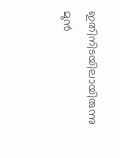ഇതിനിടയിലായിരുന്നു മുൻ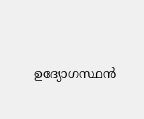ഉദ്യോഗസ്ഥൻ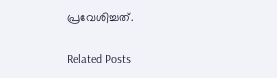പ്രവേശിച്ചത്.

Related Posts